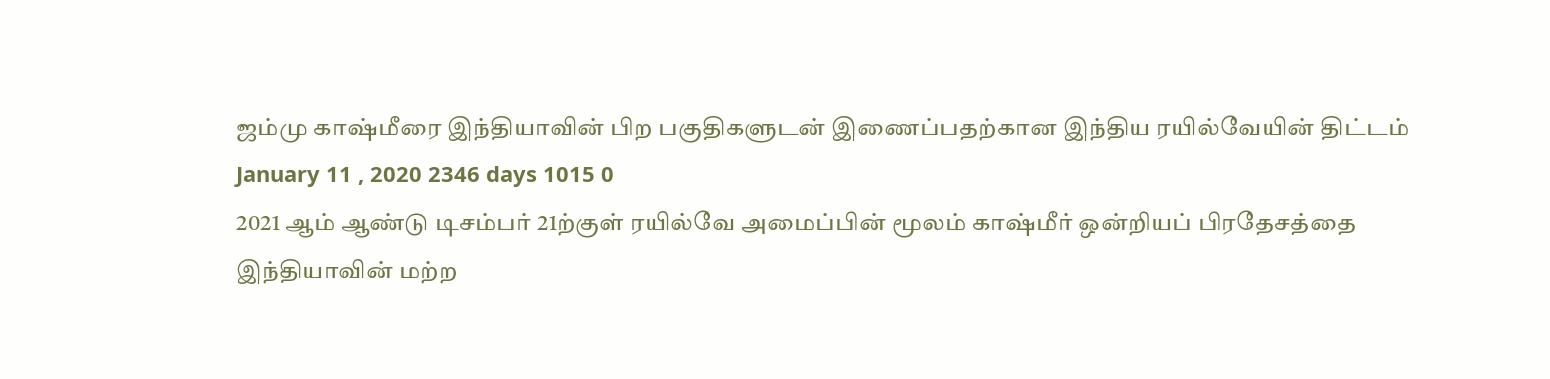ஜம்மு காஷ்மீரை இந்தியாவின் பிற பகுதிகளுடன் இணைப்பதற்கான இந்திய ரயில்வேயின் திட்டம்
January 11 , 2020 2346 days 1015 0
2021 ஆம் ஆண்டு டிசம்பர் 21ற்குள் ரயில்வே அமைப்பின் மூலம் காஷ்மீர் ஒன்றியப் பிரதேசத்தை இந்தியாவின் மற்ற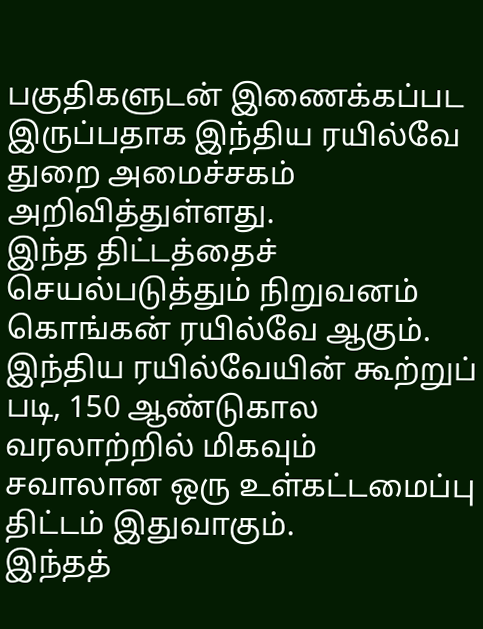பகுதிகளுடன் இணைக்கப்பட இருப்பதாக இந்திய ரயில்வே துறை அமைச்சகம் அறிவித்துள்ளது.
இந்த திட்டத்தைச் செயல்படுத்தும் நிறுவனம் கொங்கன் ரயில்வே ஆகும்.
இந்திய ரயில்வேயின் கூற்றுப் படி, 150 ஆண்டுகால வரலாற்றில் மிகவும் சவாலான ஒரு உள்கட்டமைப்பு திட்டம் இதுவாகும்.
இந்தத்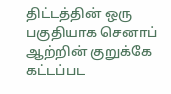திட்டத்தின் ஒரு பகுதியாக செனாப் ஆற்றின் குறுக்கே கட்டப்பட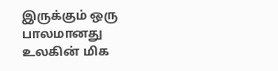இருக்கும் ஒரு பாலமானது உலகின் மிக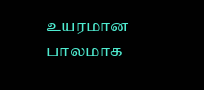உயரமான பாலமாக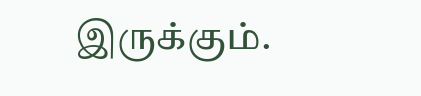இருக்கும்.